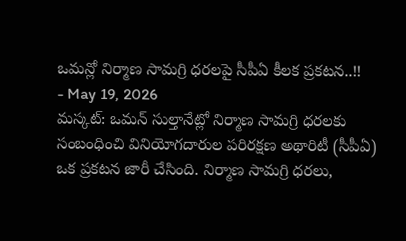ఒమన్లో నిర్మాణ సామగ్రి ధరలపై సీపీఏ కీలక ప్రకటన..!!
- May 19, 2026
మస్కట్: ఒమన్ సుల్తానేట్లో నిర్మాణ సామగ్రి ధరలకు సంబంధించి వినియోగదారుల పరిరక్షణ అథారిటీ (సీపీఏ) ఒక ప్రకటన జారీ చేసింది. నిర్మాణ సామగ్రి ధరలు,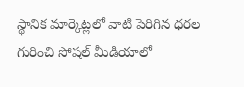స్థానిక మార్కెట్లలో వాటి పెరిగిన ధరల గురించి సోషల్ మీడియాలో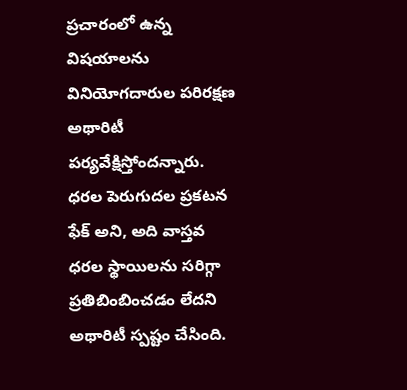ప్రచారంలో ఉన్న విషయాలను వినియోగదారుల పరిరక్షణ అథారిటీ పర్యవేక్షిస్తోందన్నారు.
ధరల పెరుగుదల ప్రకటన ఫేక్ అని, అది వాస్తవ ధరల స్థాయిలను సరిగ్గా ప్రతిబింబించడం లేదని అథారిటీ స్పష్టం చేసింది.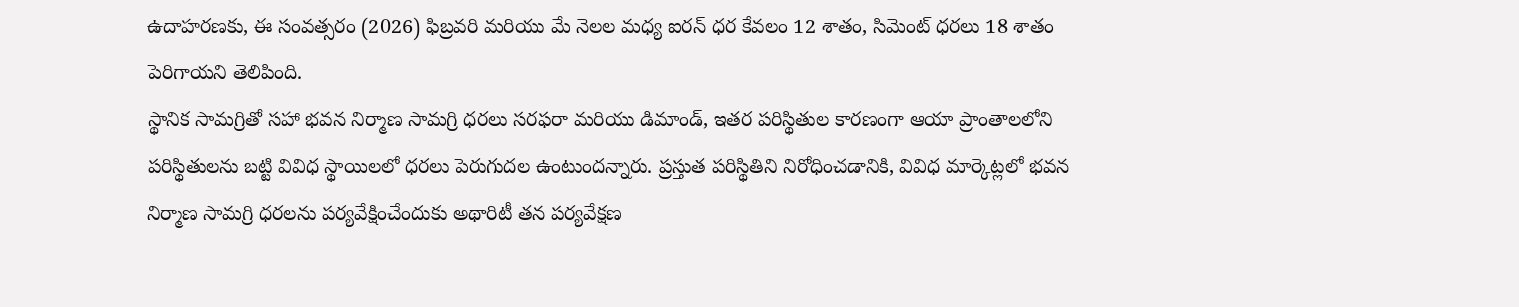ఉదాహరణకు, ఈ సంవత్సరం (2026) ఫిబ్రవరి మరియు మే నెలల మధ్య ఐరన్ ధర కేవలం 12 శాతం, సిమెంట్ ధరలు 18 శాతం పెరిగాయని తెలిపింది.
స్థానిక సామగ్రితో సహా భవన నిర్మాణ సామగ్రి ధరలు సరఫరా మరియు డిమాండ్, ఇతర పరిస్థితుల కారణంగా ఆయా ప్రాంతాలలోని పరిస్థితులను బట్టి వివిధ స్థాయిలలో ధరలు పెరుగుదల ఉంటుందన్నారు. ప్రస్తుత పరిస్థితిని నిరోధించడానికి, వివిధ మార్కెట్లలో భవన నిర్మాణ సామగ్రి ధరలను పర్యవేక్షించేందుకు అథారిటీ తన పర్యవేక్షణ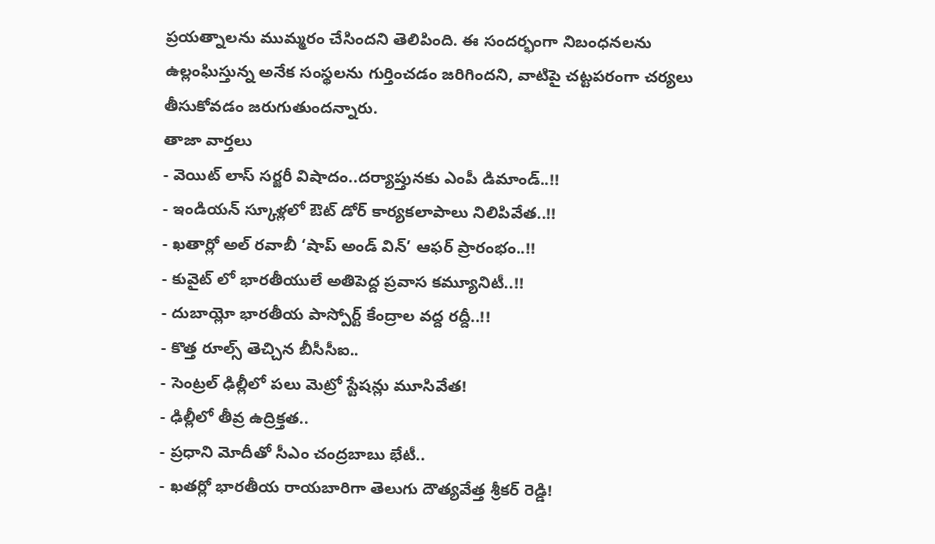ప్రయత్నాలను ముమ్మరం చేసిందని తెలిపింది. ఈ సందర్భంగా నిబంధనలను ఉల్లంఘిస్తున్న అనేక సంస్థలను గుర్తించడం జరిగిందని, వాటిపై చట్టపరంగా చర్యలు తీసుకోవడం జరుగుతుందన్నారు.
తాజా వార్తలు
- వెయిట్ లాస్ సర్జరీ విషాదం..దర్యాప్తునకు ఎంపీ డిమాండ్..!!
- ఇండియన్ స్కూళ్లలో ఔట్ డోర్ కార్యకలాపాలు నిలిపివేత..!!
- ఖతార్లో అల్ రవాబీ ‘షాప్ అండ్ విన్’ ఆఫర్ ప్రారంభం..!!
- కువైట్ లో భారతీయులే అతిపెద్ద ప్రవాస కమ్యూనిటీ..!!
- దుబాయ్లో భారతీయ పాస్పోర్ట్ కేంద్రాల వద్ద రద్దీ..!!
- కొత్త రూల్స్ తెచ్చిన బీసీసీఐ..
- సెంట్రల్ ఢిల్లీలో పలు మెట్రో స్టేషన్లు మూసివేత!
- ఢిల్లీలో తీవ్ర ఉద్రిక్తత..
- ప్రధాని మోదీతో సీఎం చంద్రబాబు భేటీ..
- ఖతర్లో భారతీయ రాయబారిగా తెలుగు దౌత్యవేత్త శ్రీకర్ రెడ్డి!